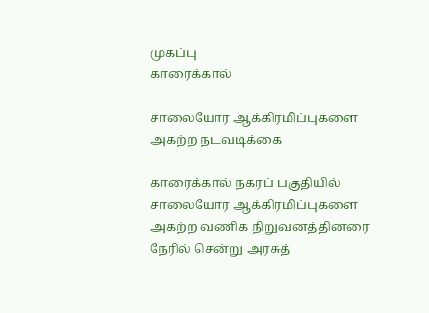முகப்பு
காரைக்கால்

சாலையோர ஆக்கிரமிப்புகளை அகற்ற நடவடிக்கை

காரைக்கால் நகரப் பகுதியில் சாலையோர ஆக்கிரமிப்புகளை அகற்ற வணிக நிறுவனத்தினரை நேரில் சென்று அரசுத்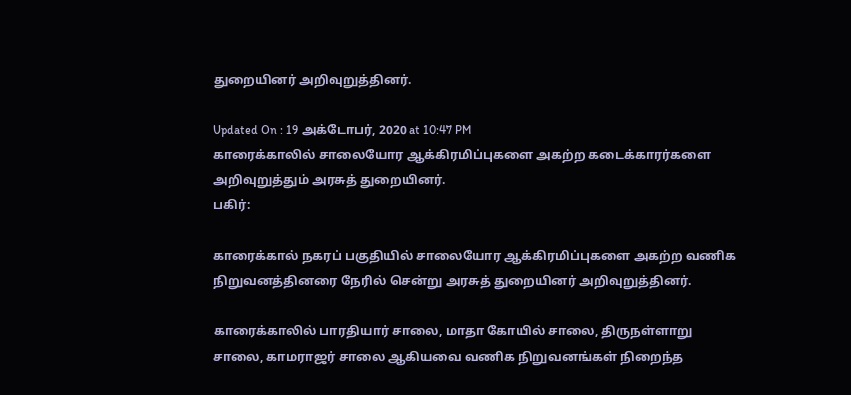துறையினர் அறிவுறுத்தினர்.

Updated On : 19 அக்டோபர், 2020 at 10:47 PM
காரைக்காலில் சாலையோர ஆக்கிரமிப்புகளை அகற்ற கடைக்காரர்களை அறிவுறுத்தும் அரசுத் துறையினர்.
பகிர்:

காரைக்கால் நகரப் பகுதியில் சாலையோர ஆக்கிரமிப்புகளை அகற்ற வணிக நிறுவனத்தினரை நேரில் சென்று அரசுத் துறையினர் அறிவுறுத்தினர்.

காரைக்காலில் பாரதியார் சாலை, மாதா கோயில் சாலை, திருநள்ளாறு சாலை, காமராஜர் சாலை ஆகியவை வணிக நிறுவனங்கள் நிறைந்த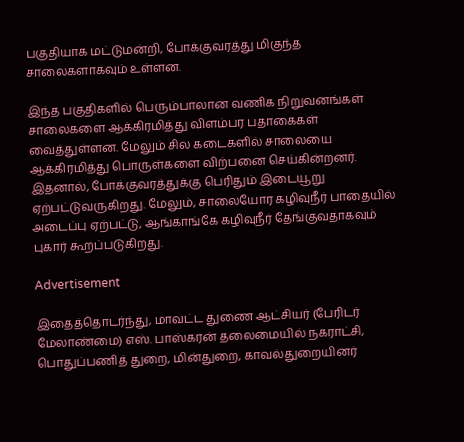பகுதியாக மட்டுமன்றி, போக்குவரத்து மிகுந்த சாலைகளாகவும் உள்ளன.

இந்த பகுதிகளில் பெரும்பாலான வணிக நிறுவனங்கள் சாலைகளை ஆக்கிரமித்து விளம்பர பதாகைகள் வைத்துள்ளன. மேலும் சில கடைகளில் சாலையை ஆக்கிரமித்து பொருள்களை விற்பனை செய்கின்றனர். இதனால், போக்குவரத்துக்கு பெரிதும் இடையூறு ஏற்பட்டுவருகிறது. மேலும், சாலையோர கழிவுநீர் பாதையில் அடைப்பு ஏற்பட்டு, ஆங்காங்கே கழிவுநீர் தேங்குவதாகவும் புகார் கூறப்படுகிறது.

Advertisement

இதைத்தொடர்ந்து, மாவட்ட துணை ஆட்சியர் (பேரிடர் மேலாண்மை) எஸ். பாஸ்கரன் தலைமையில் நகராட்சி, பொதுப்பணித் துறை, மின்துறை, காவல்துறையினர்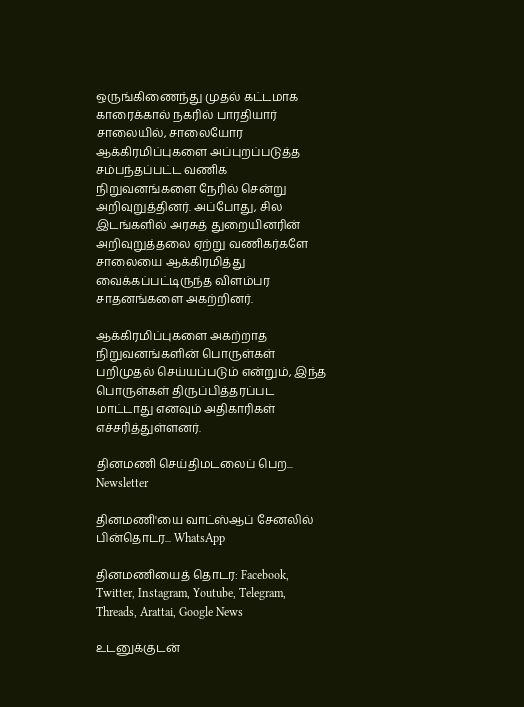ஒருங்கிணைந்து முதல் கட்டமாக காரைக்கால் நகரில் பாரதியார் சாலையில், சாலையோர ஆக்கிரமிப்புகளை அப்புறப்படுத்த சம்பந்தப்பட்ட வணிக நிறுவனங்களை நேரில் சென்று அறிவுறுத்தினர். அப்போது, சில இடங்களில் அரசுத் துறையினரின் அறிவுறுத்தலை ஏற்று வணிகர்களே சாலையை ஆக்கிரமித்து வைக்கப்பட்டிருந்த விளம்பர சாதனங்களை அகற்றினர்.

ஆக்கிரமிப்புகளை அகற்றாத நிறுவனங்களின் பொருள்கள் பறிமுதல் செய்யப்படும் என்றும், இந்த பொருள்கள் திருப்பித்தரப்பட மாட்டாது எனவும் அதிகாரிகள் எச்சரித்துள்ளனர்.

தினமணி செய்திமடலைப் பெற... Newsletter

தினமணி'யை வாட்ஸ்ஆப் சேனலில் பின்தொடர... WhatsApp

தினமணியைத் தொடர: Facebook, Twitter, Instagram, Youtube, Telegram, Threads, Arattai, Google News

உடனுக்குடன்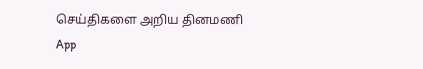செய்திகளை அறிய தினமணி App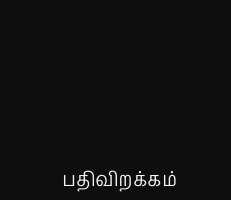பதிவிறக்கம்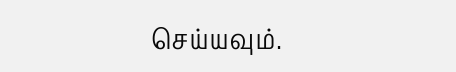செய்யவும்.